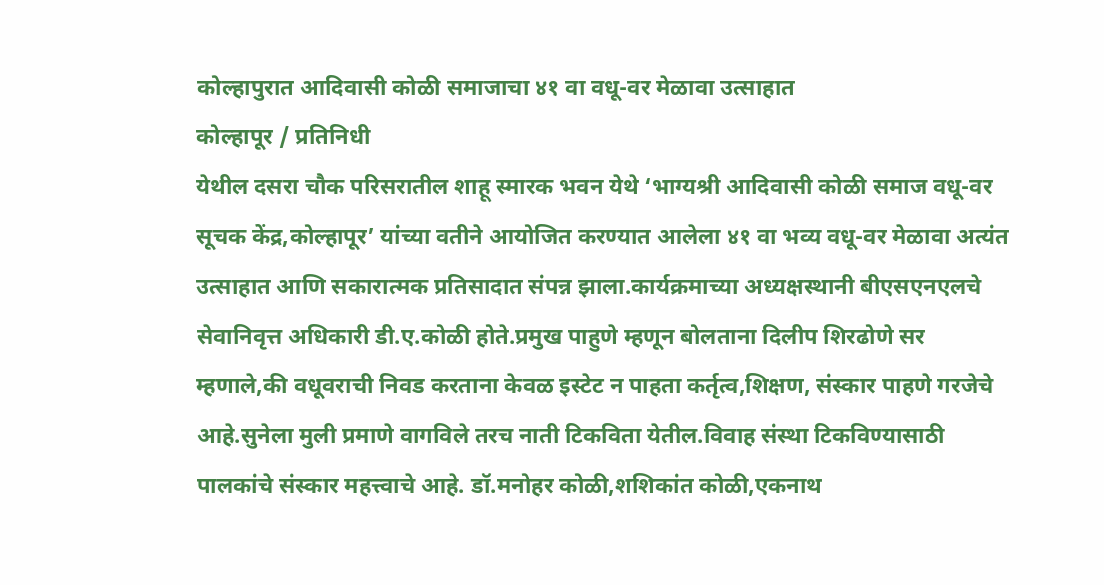कोल्हापुरात आदिवासी कोळी समाजाचा ४१ वा वधू-वर मेळावा उत्साहात
कोल्हापूर / प्रतिनिधी
येथील दसरा चौक परिसरातील शाहू स्मारक भवन येथे ‘भाग्यश्री आदिवासी कोळी समाज वधू-वर सूचक केंद्र,कोल्हापूर’ यांच्या वतीने आयोजित करण्यात आलेला ४१ वा भव्य वधू-वर मेळावा अत्यंत उत्साहात आणि सकारात्मक प्रतिसादात संपन्न झाला.कार्यक्रमाच्या अध्यक्षस्थानी बीएसएनएलचे सेवानिवृत्त अधिकारी डी.ए.कोळी होते.प्रमुख पाहुणे म्हणून बोलताना दिलीप शिरढोणे सर म्हणाले,की वधूवराची निवड करताना केवळ इस्टेट न पाहता कर्तृत्व,शिक्षण, संस्कार पाहणे गरजेचे आहे.सुनेला मुली प्रमाणे वागविले तरच नाती टिकविता येतील.विवाह संस्था टिकविण्यासाठी पालकांचे संस्कार महत्त्वाचे आहे. डॉ.मनोहर कोळी,शशिकांत कोळी,एकनाथ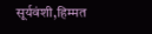सूर्यवंशी,हिम्मत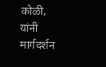कोळी, यांनी मार्गदर्शन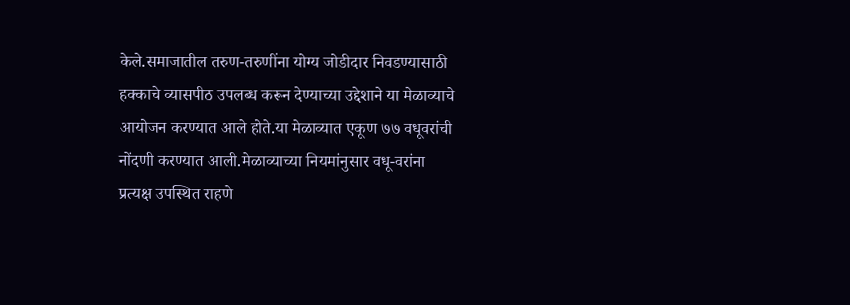केले.समाजातील तरुण-तरुणींना योग्य जोडीदार निवडण्यासाठी हक्काचे व्यासपीठ उपलब्ध करून देण्याच्या उद्देशाने या मेळाव्याचे आयोजन करण्यात आले होते.या मेळाव्यात एकूण ७७ वधूवरांची नोंदणी करण्यात आली.मेळाव्याच्या नियमांनुसार वधू-वरांना प्रत्यक्ष उपस्थित राहणे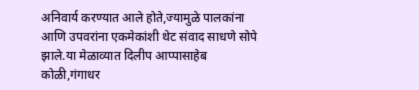अनिवार्य करण्यात आले होते,ज्यामुळे पालकांना आणि उपवरांना एकमेकांशी थेट संवाद साधणे सोपे झाले.या मेळाव्यात दिलीप आप्पासाहेब कोळी,गंगाधर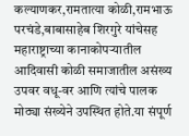कल्याणकर,रामतात्या कोळी,रामभाऊ परचंडे,बाबासाहेब शिरगुरे यांचेसह महाराष्ट्राच्या कानाकोपऱ्यातील आदिवासी कोळी समाजातील असंख्य उपवर वधू-वर आणि त्यांचे पालक मोठ्या संख्येने उपस्थित होते.या संपूर्ण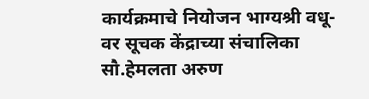कार्यक्रमाचे नियोजन भाग्यश्री वधू-वर सूचक केंद्राच्या संचालिका सौ.हेमलता अरुण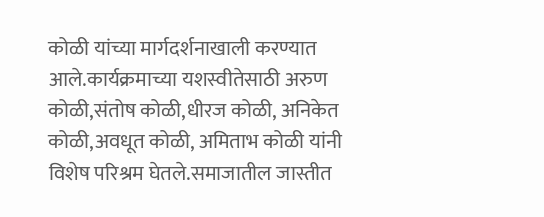कोळी यांच्या मार्गदर्शनाखाली करण्यात आले.कार्यक्रमाच्या यशस्वीतेसाठी अरुण कोळी,संतोष कोळी,धीरज कोळी, अनिकेत कोळी,अवधूत कोळी, अमिताभ कोळी यांनी विशेष परिश्रम घेतले.समाजातील जास्तीत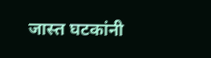जास्त घटकांनी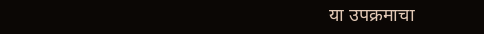या उपक्रमाचा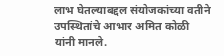लाभ घेतल्याबद्दल संयोजकांच्या वतीने उपस्थितांचे आभार अमित कोळी यांनी मानले.